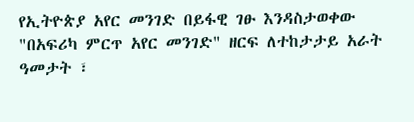የኢትዮጵያ አየር መንገድ በይፋዊ ገፁ እንዳስታወቀው "በአፍሪካ ምርጥ አየር መንገድ" ዘርፍ ለተከታታይ አራት ዓመታት ፣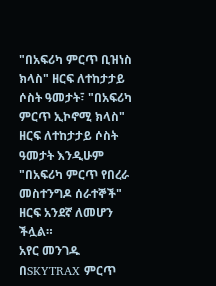"በአፍሪካ ምርጥ ቢዝነስ ክላስ" ዘርፍ ለተከታታይ ሶስት ዓመታት፣ "በአፍሪካ ምርጥ ኢኮኖሚ ክላስ" ዘርፍ ለተከታታይ ሶስት ዓመታት እንዲሁም "በአፍሪካ ምርጥ የበረራ መስተንግዶ ሰራተኞች" ዘርፍ አንደኛ ለመሆን ችሏል።
አየር መንገዱ በSKYTRAX ምርጥ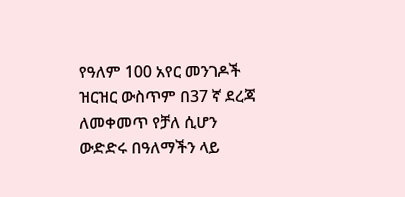የዓለም 100 አየር መንገዶች ዝርዝር ውስጥም በ37 ኛ ደረጃ ለመቀመጥ የቻለ ሲሆን ውድድሩ በዓለማችን ላይ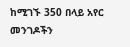ከሚገኙ 350 በላይ አየር መንገዶችን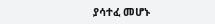ያሳተፈ መሆኑ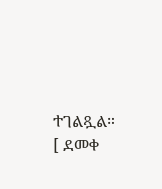ተገልጿል።
[ ደመቀ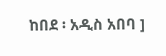ከበደ ፡ አዲስ አበባ ]